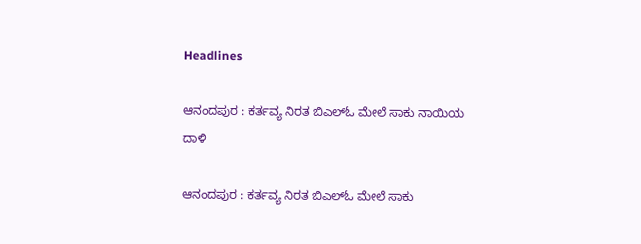Headlines

ಆನಂದಪುರ : ಕರ್ತವ್ಯ ನಿರತ ಬಿಎಲ್‌ಓ ಮೇಲೆ ಸಾಕು ನಾಯಿಯ ದಾಳಿ

ಆನಂದಪುರ : ಕರ್ತವ್ಯ ನಿರತ ಬಿಎಲ್‌ಓ ಮೇಲೆ ಸಾಕು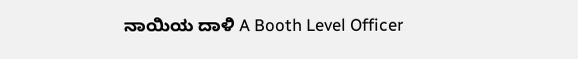ನಾಯಿಯ ದಾಳಿ A Booth Level Officer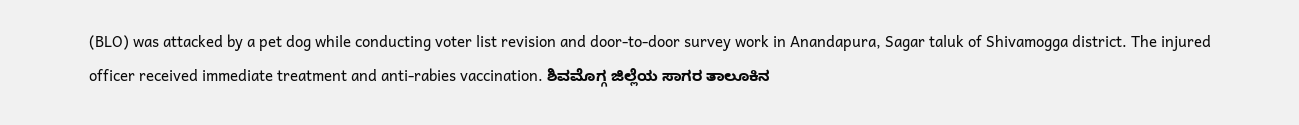(BLO) was attacked by a pet dog while conducting voter list revision and door-to-door survey work in Anandapura, Sagar taluk of Shivamogga district. The injured officer received immediate treatment and anti-rabies vaccination. ಶಿವಮೊಗ್ಗ ಜಿಲ್ಲೆಯ ಸಾಗರ ತಾಲೂಕಿನ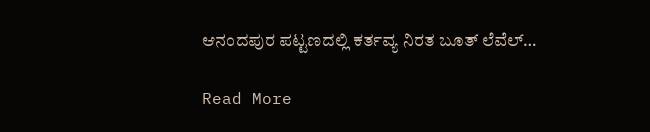ಆನಂದಪುರ ಪಟ್ಟಣದಲ್ಲಿ ಕರ್ತವ್ಯ ನಿರತ ಬೂತ್ ಲೆವೆಲ್…

Read More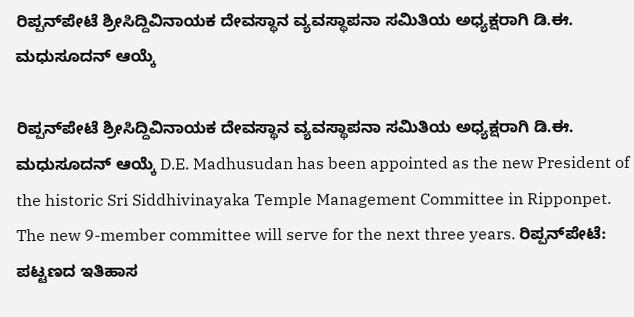ರಿಪ್ಪನ್‌ಪೇಟೆ ಶ್ರೀಸಿದ್ದಿವಿನಾಯಕ ದೇವಸ್ಥಾನ ವ್ಯವಸ್ಥಾಪನಾ ಸಮಿತಿಯ ಅಧ್ಯಕ್ಷರಾಗಿ ಡಿ.ಈ. ಮಧುಸೂದನ್ ಆಯ್ಕೆ

ರಿಪ್ಪನ್‌ಪೇಟೆ ಶ್ರೀಸಿದ್ದಿವಿನಾಯಕ ದೇವಸ್ಥಾನ ವ್ಯವಸ್ಥಾಪನಾ ಸಮಿತಿಯ ಅಧ್ಯಕ್ಷರಾಗಿ ಡಿ.ಈ. ಮಧುಸೂದನ್ ಆಯ್ಕೆ D.E. Madhusudan has been appointed as the new President of the historic Sri Siddhivinayaka Temple Management Committee in Ripponpet. The new 9-member committee will serve for the next three years. ರಿಪ್ಪನ್‌ಪೇಟೆ: ಪಟ್ಟಣದ ಇತಿಹಾಸ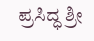ಪ್ರಸಿದ್ಧ ಶ್ರೀ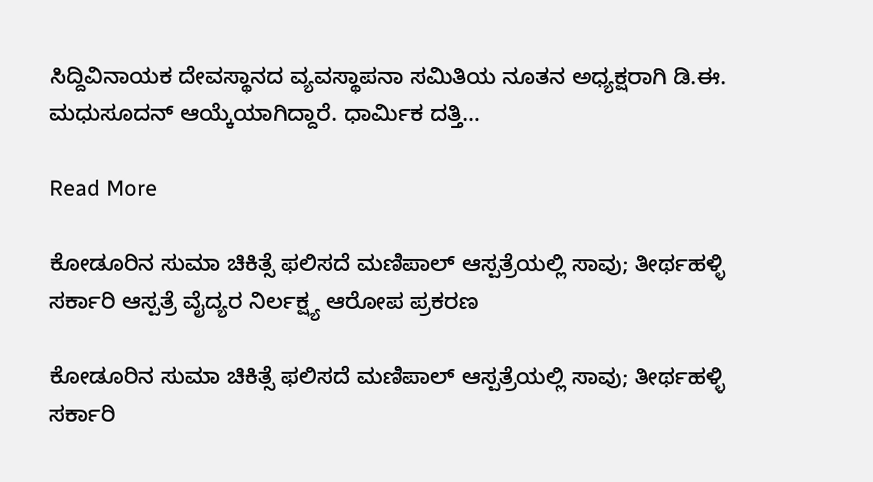ಸಿದ್ದಿವಿನಾಯಕ ದೇವಸ್ಥಾನದ ವ್ಯವಸ್ಥಾಪನಾ ಸಮಿತಿಯ ನೂತನ ಅಧ್ಯಕ್ಷರಾಗಿ ಡಿ.ಈ. ಮಧುಸೂದನ್ ಆಯ್ಕೆಯಾಗಿದ್ದಾರೆ. ಧಾರ್ಮಿಕ ದತ್ತಿ…

Read More

ಕೋಡೂರಿನ ಸುಮಾ ಚಿಕಿತ್ಸೆ ಫಲಿಸದೆ ಮಣಿಪಾಲ್ ಆಸ್ಪತ್ರೆಯಲ್ಲಿ ಸಾವು; ತೀರ್ಥಹಳ್ಳಿ ಸರ್ಕಾರಿ ಆಸ್ಪತ್ರೆ ವೈದ್ಯರ ನಿರ್ಲಕ್ಷ್ಯ ಆರೋಪ ಪ್ರಕರಣ

ಕೋಡೂರಿನ ಸುಮಾ ಚಿಕಿತ್ಸೆ ಫಲಿಸದೆ ಮಣಿಪಾಲ್ ಆಸ್ಪತ್ರೆಯಲ್ಲಿ ಸಾವು; ತೀರ್ಥಹಳ್ಳಿ ಸರ್ಕಾರಿ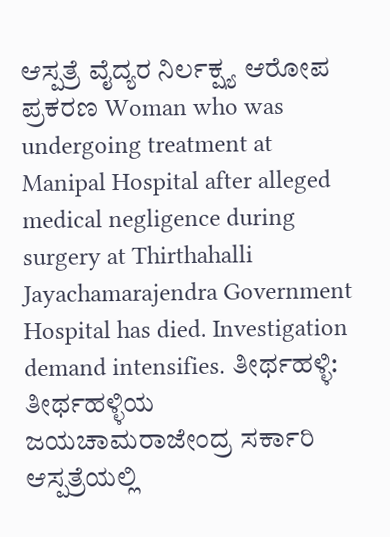ಆಸ್ಪತ್ರೆ ವೈದ್ಯರ ನಿರ್ಲಕ್ಷ್ಯ ಆರೋಪ ಪ್ರಕರಣ Woman who was undergoing treatment at Manipal Hospital after alleged medical negligence during surgery at Thirthahalli Jayachamarajendra Government Hospital has died. Investigation demand intensifies. ತೀರ್ಥಹಳ್ಳಿ: ತೀರ್ಥಹಳ್ಳಿಯ ಜಯಚಾಮರಾಜೇಂದ್ರ ಸರ್ಕಾರಿ ಆಸ್ಪತ್ರೆಯಲ್ಲಿ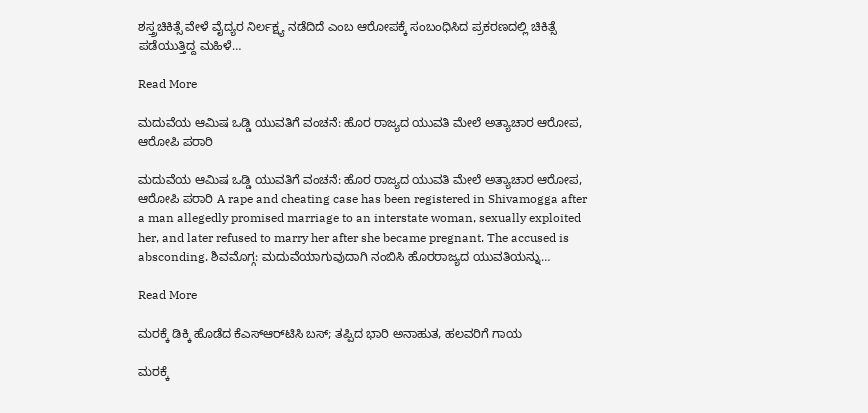ಶಸ್ತ್ರಚಿಕಿತ್ಸೆ ವೇಳೆ ವೈದ್ಯರ ನಿರ್ಲಕ್ಷ್ಯ ನಡೆದಿದೆ ಎಂಬ ಆರೋಪಕ್ಕೆ ಸಂಬಂಧಿಸಿದ ಪ್ರಕರಣದಲ್ಲಿ ಚಿಕಿತ್ಸೆ ಪಡೆಯುತ್ತಿದ್ದ ಮಹಿಳೆ…

Read More

ಮದುವೆಯ ಆಮಿಷ ಒಡ್ಡಿ ಯುವತಿಗೆ ವಂಚನೆ: ಹೊರ ರಾಜ್ಯದ ಯುವತಿ ಮೇಲೆ ಅತ್ಯಾಚಾರ ಆರೋಪ, ಆರೋಪಿ ಪರಾರಿ

ಮದುವೆಯ ಆಮಿಷ ಒಡ್ಡಿ ಯುವತಿಗೆ ವಂಚನೆ: ಹೊರ ರಾಜ್ಯದ ಯುವತಿ ಮೇಲೆ ಅತ್ಯಾಚಾರ ಆರೋಪ, ಆರೋಪಿ ಪರಾರಿ A rape and cheating case has been registered in Shivamogga after a man allegedly promised marriage to an interstate woman, sexually exploited her, and later refused to marry her after she became pregnant. The accused is absconding. ಶಿವಮೊಗ್ಗ: ಮದುವೆಯಾಗುವುದಾಗಿ ನಂಬಿಸಿ ಹೊರರಾಜ್ಯದ ಯುವತಿಯನ್ನು…

Read More

ಮರಕ್ಕೆ ಡಿಕ್ಕಿ ಹೊಡೆದ ಕೆಎಸ್‌ಆರ್‌ಟಿಸಿ ಬಸ್; ತಪ್ಪಿದ ಭಾರಿ ಅನಾಹುತ, ಹಲವರಿಗೆ ಗಾಯ

ಮರಕ್ಕೆ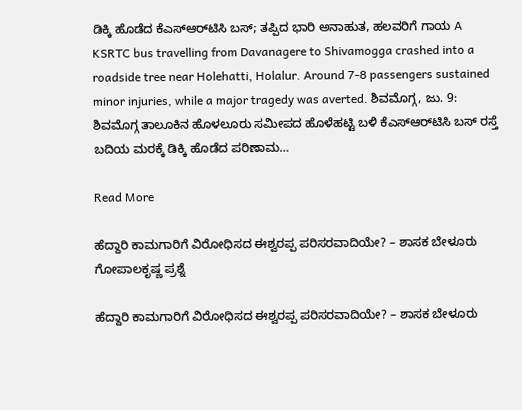ಡಿಕ್ಕಿ ಹೊಡೆದ ಕೆಎಸ್‌ಆರ್‌ಟಿಸಿ ಬಸ್; ತಪ್ಪಿದ ಭಾರಿ ಅನಾಹುತ, ಹಲವರಿಗೆ ಗಾಯ A KSRTC bus travelling from Davanagere to Shivamogga crashed into a roadside tree near Holehatti, Holalur. Around 7-8 passengers sustained minor injuries, while a major tragedy was averted. ಶಿವಮೊಗ್ಗ, ಜು. 9: ಶಿವಮೊಗ್ಗ ತಾಲೂಕಿನ ಹೊಳಲೂರು ಸಮೀಪದ ಹೊಳೆಹಟ್ಟಿ ಬಳಿ ಕೆಎಸ್‌ಆರ್‌ಟಿಸಿ ಬಸ್ ರಸ್ತೆ ಬದಿಯ ಮರಕ್ಕೆ ಡಿಕ್ಕಿ ಹೊಡೆದ ಪರಿಣಾಮ…

Read More

ಹೆದ್ದಾರಿ ಕಾಮಗಾರಿಗೆ ವಿರೋಧಿಸದ ಈಶ್ವರಪ್ಪ ಪರಿಸರವಾದಿಯೇ? – ಶಾಸಕ ಬೇಳೂರು ಗೋಪಾಲಕೃಷ್ಣ ಪ್ರಶ್ನೆ

ಹೆದ್ದಾರಿ ಕಾಮಗಾರಿಗೆ ವಿರೋಧಿಸದ ಈಶ್ವರಪ್ಪ ಪರಿಸರವಾದಿಯೇ? – ಶಾಸಕ ಬೇಳೂರು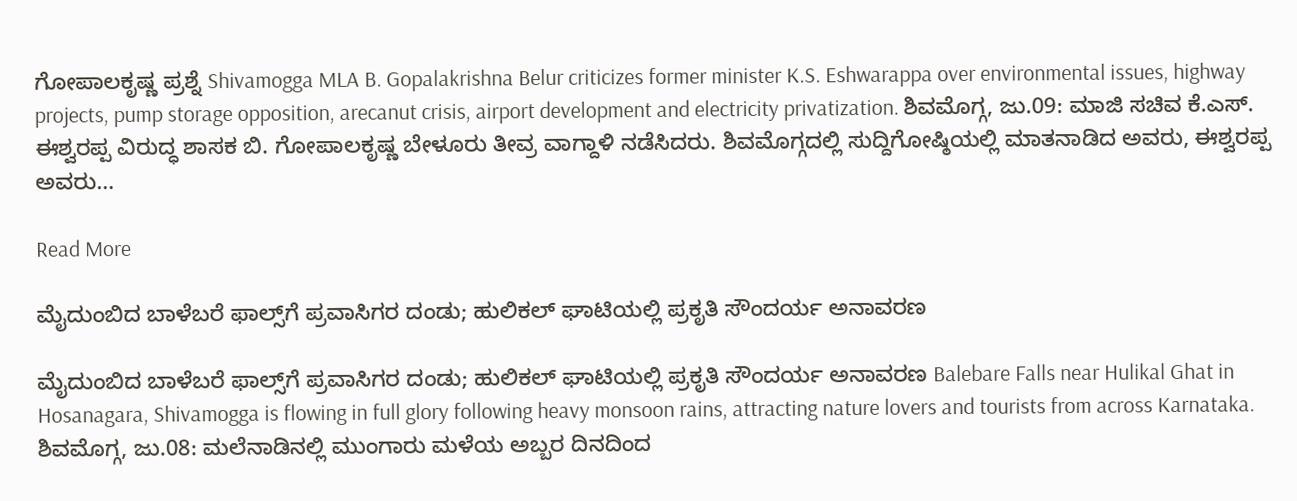ಗೋಪಾಲಕೃಷ್ಣ ಪ್ರಶ್ನೆ Shivamogga MLA B. Gopalakrishna Belur criticizes former minister K.S. Eshwarappa over environmental issues, highway projects, pump storage opposition, arecanut crisis, airport development and electricity privatization. ಶಿವಮೊಗ್ಗ, ಜು.09: ಮಾಜಿ ಸಚಿವ ಕೆ.ಎಸ್. ಈಶ್ವರಪ್ಪ ವಿರುದ್ಧ ಶಾಸಕ ಬಿ. ಗೋಪಾಲಕೃಷ್ಣ ಬೇಳೂರು ತೀವ್ರ ವಾಗ್ದಾಳಿ ನಡೆಸಿದರು. ಶಿವಮೊಗ್ಗದಲ್ಲಿ ಸುದ್ದಿಗೋಷ್ಠಿಯಲ್ಲಿ ಮಾತನಾಡಿದ ಅವರು, ಈಶ್ವರಪ್ಪ ಅವರು…

Read More

ಮೈದುಂಬಿದ ಬಾಳೆಬರೆ ಫಾಲ್ಸ್‌ಗೆ ಪ್ರವಾಸಿಗರ ದಂಡು; ಹುಲಿಕಲ್ ಘಾಟಿಯಲ್ಲಿ ಪ್ರಕೃತಿ ಸೌಂದರ್ಯ ಅನಾವರಣ

ಮೈದುಂಬಿದ ಬಾಳೆಬರೆ ಫಾಲ್ಸ್‌ಗೆ ಪ್ರವಾಸಿಗರ ದಂಡು; ಹುಲಿಕಲ್ ಘಾಟಿಯಲ್ಲಿ ಪ್ರಕೃತಿ ಸೌಂದರ್ಯ ಅನಾವರಣ Balebare Falls near Hulikal Ghat in Hosanagara, Shivamogga is flowing in full glory following heavy monsoon rains, attracting nature lovers and tourists from across Karnataka. ಶಿವಮೊಗ್ಗ, ಜು.08: ಮಲೆನಾಡಿನಲ್ಲಿ ಮುಂಗಾರು ಮಳೆಯ ಅಬ್ಬರ ದಿನದಿಂದ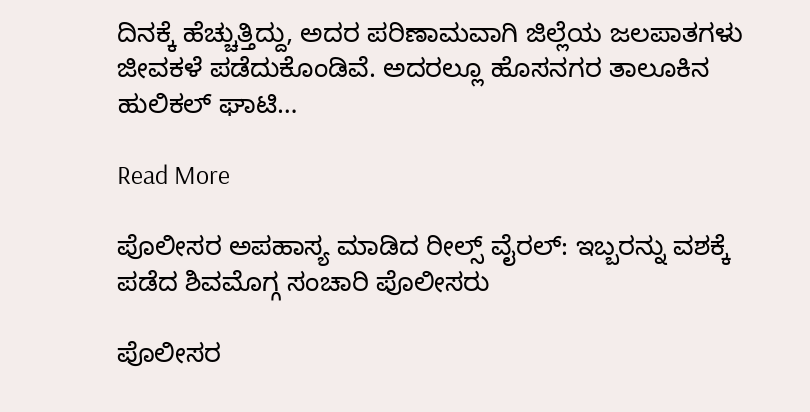ದಿನಕ್ಕೆ ಹೆಚ್ಚುತ್ತಿದ್ದು, ಅದರ ಪರಿಣಾಮವಾಗಿ ಜಿಲ್ಲೆಯ ಜಲಪಾತಗಳು ಜೀವಕಳೆ ಪಡೆದುಕೊಂಡಿವೆ. ಅದರಲ್ಲೂ ಹೊಸನಗರ ತಾಲೂಕಿನ ಹುಲಿಕಲ್ ಘಾಟಿ…

Read More

ಪೊಲೀಸರ ಅಪಹಾಸ್ಯ ಮಾಡಿದ ರೀಲ್ಸ್ ವೈರಲ್: ಇಬ್ಬರನ್ನು ವಶಕ್ಕೆ ಪಡೆದ ಶಿವಮೊಗ್ಗ ಸಂಚಾರಿ ಪೊಲೀಸರು

ಪೊಲೀಸರ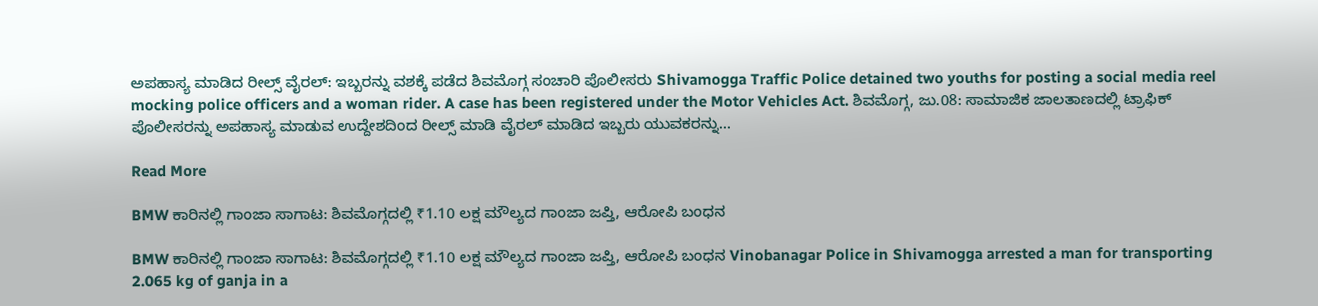ಅಪಹಾಸ್ಯ ಮಾಡಿದ ರೀಲ್ಸ್ ವೈರಲ್: ಇಬ್ಬರನ್ನು ವಶಕ್ಕೆ ಪಡೆದ ಶಿವಮೊಗ್ಗ ಸಂಚಾರಿ ಪೊಲೀಸರು Shivamogga Traffic Police detained two youths for posting a social media reel mocking police officers and a woman rider. A case has been registered under the Motor Vehicles Act. ಶಿವಮೊಗ್ಗ, ಜು.08: ಸಾಮಾಜಿಕ ಜಾಲತಾಣದಲ್ಲಿ ಟ್ರಾಫಿಕ್ ಪೊಲೀಸರನ್ನು ಅಪಹಾಸ್ಯ ಮಾಡುವ ಉದ್ದೇಶದಿಂದ ರೀಲ್ಸ್ ಮಾಡಿ ವೈರಲ್ ಮಾಡಿದ ಇಬ್ಬರು ಯುವಕರನ್ನು…

Read More

BMW ಕಾರಿನಲ್ಲಿ ಗಾಂಜಾ ಸಾಗಾಟ: ಶಿವಮೊಗ್ಗದಲ್ಲಿ ₹1.10 ಲಕ್ಷ ಮೌಲ್ಯದ ಗಾಂಜಾ ಜಪ್ತಿ, ಆರೋಪಿ ಬಂಧನ

BMW ಕಾರಿನಲ್ಲಿ ಗಾಂಜಾ ಸಾಗಾಟ: ಶಿವಮೊಗ್ಗದಲ್ಲಿ ₹1.10 ಲಕ್ಷ ಮೌಲ್ಯದ ಗಾಂಜಾ ಜಪ್ತಿ, ಆರೋಪಿ ಬಂಧನ Vinobanagar Police in Shivamogga arrested a man for transporting 2.065 kg of ganja in a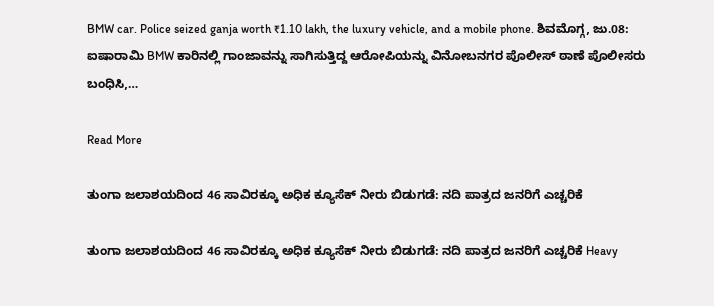BMW car. Police seized ganja worth ₹1.10 lakh, the luxury vehicle, and a mobile phone. ಶಿವಮೊಗ್ಗ, ಜು.08: ಐಷಾರಾಮಿ BMW ಕಾರಿನಲ್ಲಿ ಗಾಂಜಾವನ್ನು ಸಾಗಿಸುತ್ತಿದ್ದ ಆರೋಪಿಯನ್ನು ವಿನೋಬನಗರ ಪೊಲೀಸ್ ಠಾಣೆ ಪೊಲೀಸರು ಬಂಧಿಸಿ,…

Read More

ತುಂಗಾ ಜಲಾಶಯದಿಂದ 46 ಸಾವಿರಕ್ಕೂ ಅಧಿಕ ಕ್ಯೂಸೆಕ್ ನೀರು ಬಿಡುಗಡೆ: ನದಿ ಪಾತ್ರದ ಜನರಿಗೆ ಎಚ್ಚರಿಕೆ

ತುಂಗಾ ಜಲಾಶಯದಿಂದ 46 ಸಾವಿರಕ್ಕೂ ಅಧಿಕ ಕ್ಯೂಸೆಕ್ ನೀರು ಬಿಡುಗಡೆ: ನದಿ ಪಾತ್ರದ ಜನರಿಗೆ ಎಚ್ಚರಿಕೆ Heavy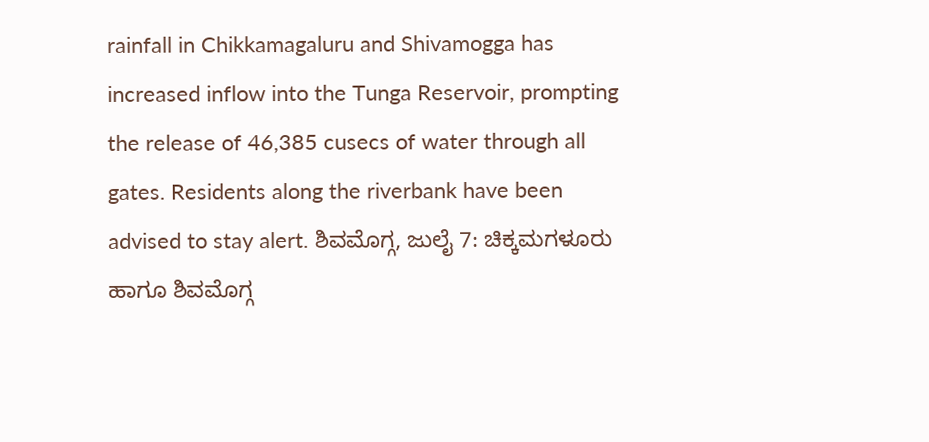rainfall in Chikkamagaluru and Shivamogga has increased inflow into the Tunga Reservoir, prompting the release of 46,385 cusecs of water through all gates. Residents along the riverbank have been advised to stay alert. ಶಿವಮೊಗ್ಗ, ಜುಲೈ 7: ಚಿಕ್ಕಮಗಳೂರು ಹಾಗೂ ಶಿವಮೊಗ್ಗ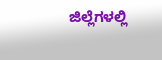ಜಿಲ್ಲೆಗಳಲ್ಲಿ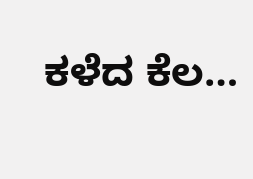ಕಳೆದ ಕೆಲ…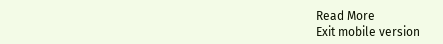Read More
Exit mobile version